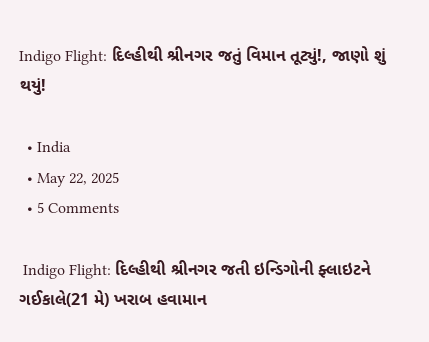Indigo Flight: દિલ્હીથી શ્રીનગર જતું વિમાન તૂટ્યું!, જાણો શું થયું!

  • India
  • May 22, 2025
  • 5 Comments

 Indigo Flight: દિલ્હીથી શ્રીનગર જતી ઇન્ડિગોની ફ્લાઇટને ગઈકાલે(21 મે) ખરાબ હવામાન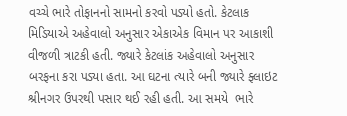વચ્ચે ભારે તોફાનનો સામનો કરવો પડ્યો હતો. કેટલાક મિડિયાએ અહેવાલો અનુસાર એકાએક વિમાન પર આકાશી વીજળી ત્રાટકી હતી. જ્યારે કેટલાંક અહેવાલો અનુસાર બરફના કરા પડ્યા હતા. આ ઘટના ત્યારે બની જ્યારે ફ્લાઇટ શ્રીનગર ઉપરથી પસાર થઈ રહી હતી. આ સમયે  ભારે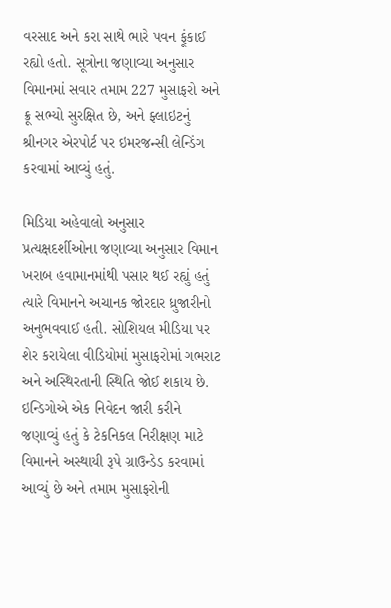વરસાદ અને કરા સાથે ભારે પવન ફૂંકાઈ રહ્યો હતો. સૂત્રોના જણાવ્યા અનુસાર વિમાનમાં સવાર તમામ 227 મુસાફરો અને ક્રૂ સભ્યો સુરક્ષિત છે, અને ફ્લાઇટનું શ્રીનગર એરપોર્ટ પર ઇમરજન્સી લેન્ડિંગ કરવામાં આવ્યું હતું.

મિડિયા અહેવાલો અનુસાર પ્રત્યક્ષદર્શીઓના જણાવ્યા અનુસાર વિમાન ખરાબ હવામાનમાંથી પસાર થઈ રહ્યું હતું ત્યારે વિમાનને અચાનક જોરદાર ધ્રુજારીનો અનુભવવાઈ હતી. સોશિયલ મીડિયા પર શેર કરાયેલા વીડિયોમાં મુસાફરોમાં ગભરાટ અને અસ્થિરતાની સ્થિતિ જોઈ શકાય છે. ઇન્ડિગોએ એક નિવેદન જારી કરીને જણાવ્યું હતું કે ટેકનિકલ નિરીક્ષણ માટે વિમાનને અસ્થાયી રૂપે ગ્રાઉન્ડેડ કરવામાં આવ્યું છે અને તમામ મુસાફરોની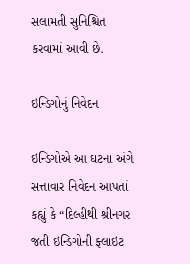સલામતી સુનિશ્ચિત કરવામાં આવી છે.

ઇન્ડિગોનું નિવેદન

ઇન્ડિગોએ આ ઘટના અંગે સત્તાવાર નિવેદન આપતાં કહ્યું કે “દિલ્હીથી શ્રીનગર જતી ઇન્ડિગોની ફ્લાઇટ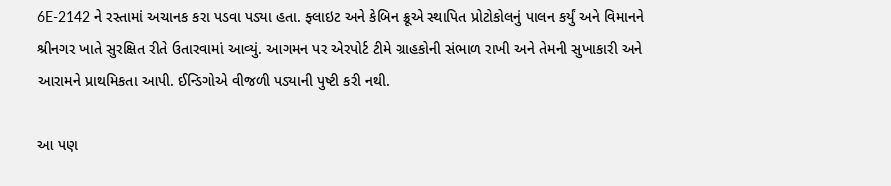6E-2142 ને રસ્તામાં અચાનક કરા પડવા પડ્યા હતા. ફ્લાઇટ અને કેબિન ક્રૂએ સ્થાપિત પ્રોટોકોલનું પાલન કર્યું અને વિમાનને શ્રીનગર ખાતે સુરક્ષિત રીતે ઉતારવામાં આવ્યું. આગમન પર એરપોર્ટ ટીમે ગ્રાહકોની સંભાળ રાખી અને તેમની સુખાકારી અને આરામને પ્રાથમિકતા આપી. ઈન્ડિગોએ વીજળી પડ્યાની પુષ્ટી કરી નથી.

આ પણ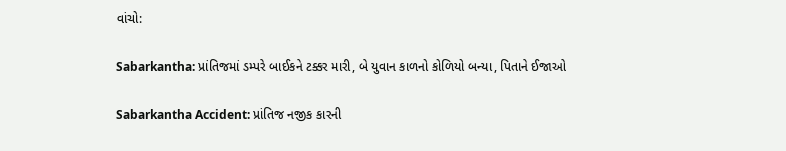વાંચો:

Sabarkantha: પ્રાંતિજમાં ડમ્પરે બાઈકને ટક્કર મારી, બે યુવાન કાળનો કોળિયો બન્યા, પિતાને ઈજાઓ

Sabarkantha Accident: પ્રાંતિજ નજીક કારની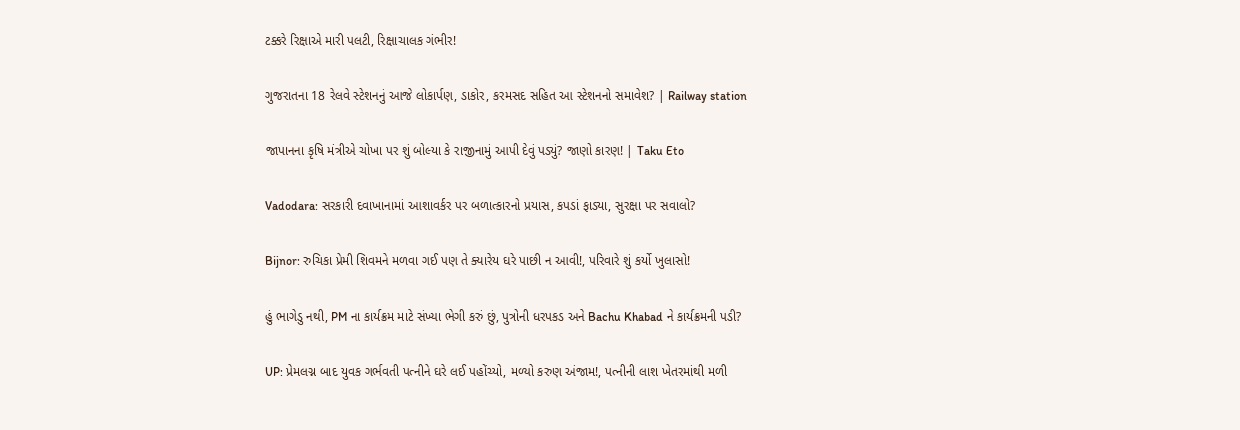ટક્કરે રિક્ષાએ મારી પલટી, રિક્ષાચાલક ગંભીર!

ગુજરાતના 18 રેલવે સ્ટેશનનું આજે લોકાર્પણ, ડાકોર, કરમસદ સહિત આ સ્ટેશનનો સમાવેશ? | Railway station

જાપાનના કૃષિ મંત્રીએ ચોખા પર શું બોલ્યા કે રાજીનામું આપી દેવું પડ્યું? જાણો કારણ! | Taku Eto

Vadodara: સરકારી દવાખાનામાં આશાવર્કર પર બળાત્કારનો પ્રયાસ, કપડાં ફાડ્યા, સુરક્ષા પર સવાલો?

Bijnor: રુચિકા પ્રેમી શિવમને મળવા ગઈ પણ તે ક્યારેય ઘરે પાછી ન આવી!, પરિવારે શું કર્યો ખુલાસો!

હું ભાગેડુ નથી, PM ના કાર્યક્રમ માટે સંખ્યા ભેગી કરું છું, પુત્રોની ધરપકડ અને Bachu Khabad ને કાર્યક્રમની પડી?

UP: પ્રેમલગ્ન બાદ યુવક ગર્ભવતી પત્નીને ઘરે લઈ પહોંચ્યો, મળ્યો કરુણ અંજામ!, પત્નીની લાશ ખેતરમાંથી મળી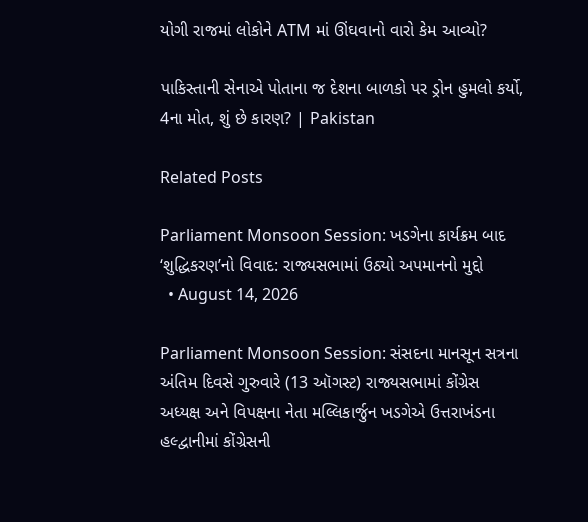યોગી રાજમાં લોકોને ATM માં ઊંઘવાનો વારો કેમ આવ્યો?

પાકિસ્તાની સેનાએ પોતાના જ દેશના બાળકો પર ડ્રોન હુમલો કર્યો, 4ના મોત, શું છે કારણ? | Pakistan

Related Posts

Parliament Monsoon Session: ખડગેના કાર્યક્રમ બાદ ‘શુદ્ધિકરણ’નો વિવાદ: રાજ્યસભામાં ઉઠ્યો અપમાનનો મુદ્દો
  • August 14, 2026

Parliament Monsoon Session: સંસદના માનસૂન સત્રના અંતિમ દિવસે ગુરુવારે (13 ઑગસ્ટ) રાજ્યસભામાં કોંગ્રેસ અધ્યક્ષ અને વિપક્ષના નેતા મલ્લિકાર્જુન ખડગેએ ઉત્તરાખંડના હલ્દ્વાનીમાં કોંગ્રેસની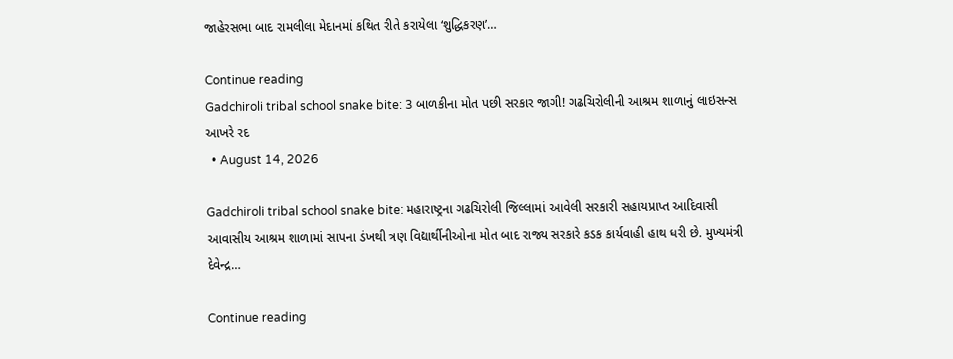જાહેરસભા બાદ રામલીલા મેદાનમાં કથિત રીતે કરાયેલા ‘શુદ્ધિકરણ’…

Continue reading
Gadchiroli tribal school snake bite: 3 બાળકીના મોત પછી સરકાર જાગી! ગઢચિરોલીની આશ્રમ શાળાનું લાઇસન્સ આખરે રદ
  • August 14, 2026

Gadchiroli tribal school snake bite: મહારાષ્ટ્રના ગઢચિરોલી જિલ્લામાં આવેલી સરકારી સહાયપ્રાપ્ત આદિવાસી આવાસીય આશ્રમ શાળામાં સાપના ડંખથી ત્રણ વિદ્યાર્થીનીઓના મોત બાદ રાજ્ય સરકારે કડક કાર્યવાહી હાથ ધરી છે. મુખ્યમંત્રી દેવેન્દ્ર…

Continue reading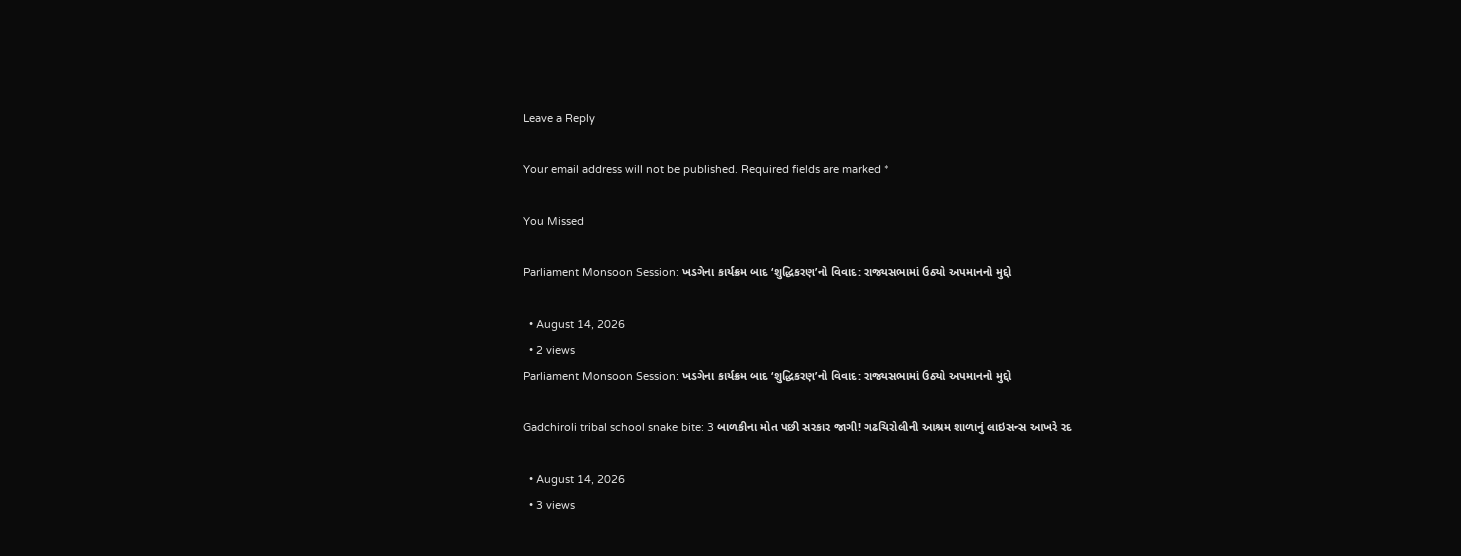Leave a Reply

Your email address will not be published. Required fields are marked *

You Missed

Parliament Monsoon Session: ખડગેના કાર્યક્રમ બાદ ‘શુદ્ધિકરણ’નો વિવાદ: રાજ્યસભામાં ઉઠ્યો અપમાનનો મુદ્દો

  • August 14, 2026
  • 2 views
Parliament Monsoon Session: ખડગેના કાર્યક્રમ બાદ ‘શુદ્ધિકરણ’નો વિવાદ: રાજ્યસભામાં ઉઠ્યો અપમાનનો મુદ્દો

Gadchiroli tribal school snake bite: 3 બાળકીના મોત પછી સરકાર જાગી! ગઢચિરોલીની આશ્રમ શાળાનું લાઇસન્સ આખરે રદ

  • August 14, 2026
  • 3 views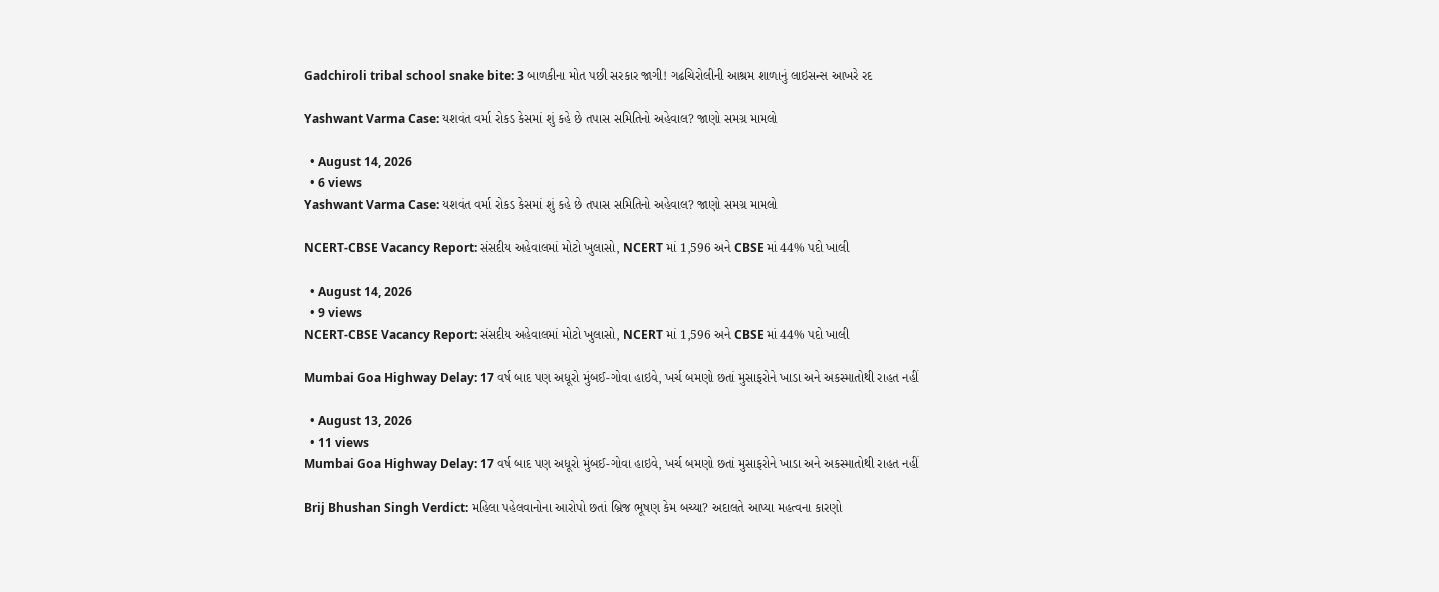Gadchiroli tribal school snake bite: 3 બાળકીના મોત પછી સરકાર જાગી! ગઢચિરોલીની આશ્રમ શાળાનું લાઇસન્સ આખરે રદ

Yashwant Varma Case: યશવંત વર્મા રોકડ કેસમાં શું કહે છે તપાસ સમિતિનો અહેવાલ? જાણો સમગ્ર મામલો

  • August 14, 2026
  • 6 views
Yashwant Varma Case: યશવંત વર્મા રોકડ કેસમાં શું કહે છે તપાસ સમિતિનો અહેવાલ? જાણો સમગ્ર મામલો

NCERT-CBSE Vacancy Report: સંસદીય અહેવાલમાં મોટો ખુલાસો, NCERT માં 1,596 અને CBSE માં 44% પદો ખાલી

  • August 14, 2026
  • 9 views
NCERT-CBSE Vacancy Report: સંસદીય અહેવાલમાં મોટો ખુલાસો, NCERT માં 1,596 અને CBSE માં 44% પદો ખાલી

Mumbai Goa Highway Delay: 17 વર્ષ બાદ પણ અધૂરો મુંબઈ-ગોવા હાઇવે, ખર્ચ બમણો છતાં મુસાફરોને ખાડા અને અકસ્માતોથી રાહત નહીં

  • August 13, 2026
  • 11 views
Mumbai Goa Highway Delay: 17 વર્ષ બાદ પણ અધૂરો મુંબઈ-ગોવા હાઇવે, ખર્ચ બમણો છતાં મુસાફરોને ખાડા અને અકસ્માતોથી રાહત નહીં

Brij Bhushan Singh Verdict: મહિલા પહેલવાનોના આરોપો છતાં બ્રિજ ભૂષણ કેમ બચ્યા? અદાલતે આપ્યા મહત્વના કારણો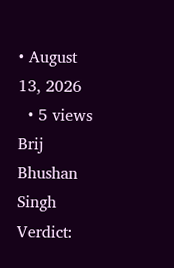• August 13, 2026
  • 5 views
Brij Bhushan Singh Verdict: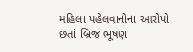મહિલા પહેલવાનોના આરોપો છતાં બ્રિજ ભૂષણ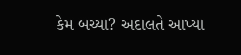કેમ બચ્યા? અદાલતે આપ્યા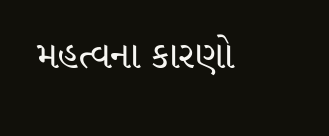મહત્વના કારણો